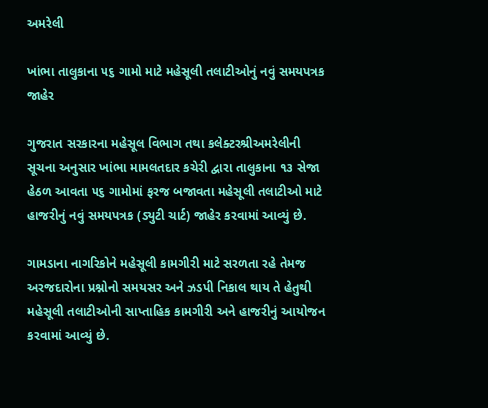અમરેલી

ખાંભા તાલુકાના ૫૬ ગામો માટે મહેસૂલી તલાટીઓનું નવું સમયપત્રક જાહેર

ગુજરાત સરકારના મહેસૂલ વિભાગ તથા કલેક્ટરશ્રીઅમરેલીની સૂચના અનુસાર ખાંભા મામલતદાર કચેરી દ્વારા તાલુકાના ૧૩ સેજા હેઠળ આવતા ૫૬ ગામોમાં ફરજ બજાવતા મહેસૂલી તલાટીઓ માટે હાજરીનું નવું સમયપત્રક (ડ્યુટી ચાર્ટ) જાહેર કરવામાં આવ્યું છે.

ગામડાના નાગરિકોને મહેસૂલી કામગીરી માટે સરળતા રહે તેમજ અરજદારોના પ્રશ્નોનો સમયસર અને ઝડપી નિકાલ થાય તે હેતુથી મહેસૂલી તલાટીઓની સાપ્તાહિક કામગીરી અને હાજરીનું આયોજન કરવામાં આવ્યું છે.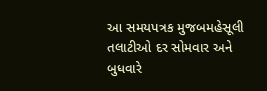આ સમયપત્રક મુજબમહેસૂલી તલાટીઓ દર સોમવાર અને બુધવારે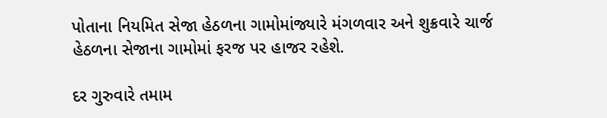પોતાના નિયમિત સેજા હેઠળના ગામોમાંજ્યારે મંગળવાર અને શુક્રવારે ચાર્જ હેઠળના સેજાના ગામોમાં ફરજ પર હાજર રહેશે.

દર ગુરુવારે તમામ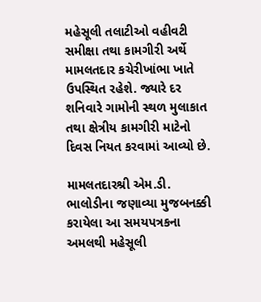મહેસૂલી તલાટીઓ વહીવટી સમીક્ષા તથા કામગીરી અર્થે મામલતદાર કચેરીખાંભા ખાતે ઉપસ્થિત રહેશે. જ્યારે દર શનિવારે ગામોની સ્થળ મુલાકાત તથા ક્ષેત્રીય કામગીરી માટેનો દિવસ નિયત કરવામાં આવ્યો છે.

મામલતદારશ્રી એમ.ડી. ભાલોડીના જણાવ્યા મુજબનક્કી કરાયેલા આ સમયપત્રકના અમલથી મહેસૂલી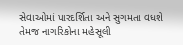સેવાઓમાં પારદર્શિતા અને સુગમતા વધશે તેમજ નાગરિકોના મહેસૂલી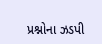પ્રશ્નોના ઝડપી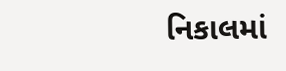નિકાલમાં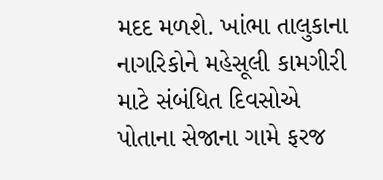મદદ મળશે. ખાંભા તાલુકાના નાગરિકોને મહેસૂલી કામગીરી માટે સંબંધિત દિવસોએ પોતાના સેજાના ગામે ફરજ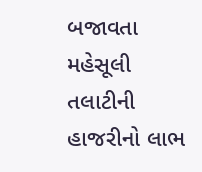બજાવતા મહેસૂલી તલાટીની હાજરીનો લાભ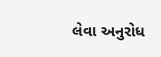લેવા અનુરોધ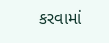કરવામાં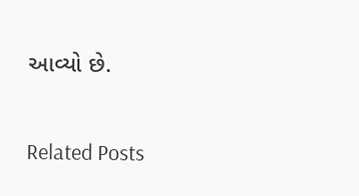આવ્યો છે.

Related Posts